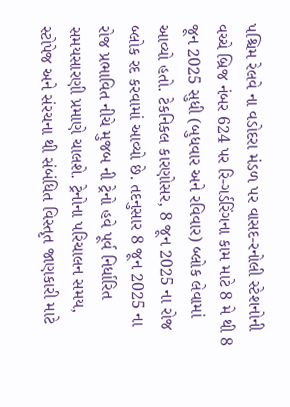પશ્ચિમ રેલવે ના વડોદરા મંડળ પર વાસદ-રનોલી સ્ટેશનોની વચ્ચે બ્રિજ નંબર 624 પર રિ-ગર્ડરિંગના કામ માટે 8 મે થી 8 જૂન 2025 સુધી (બુધવાર અને રવિવાર) બ્લોક લેવામાં આવ્યો હતો. ટેકનિકલ કારણોસર, 8 જૂન 2025 ના રોજ બ્લોક રદ કરવામાં આવ્યો છે. તદનુસાર 8 જૂન 2025 ના રોજ પ્રભાવિત નીચે મુજબ ની ટ્રેનો હવે પૂર્વ નિર્ધારિત સમયસારણી પ્રમાણે ચાલશે. ટ્રેનોના પરિચાલન સમય, સ્ટોપેજ અને સંરચના થી સંબંધિત વિસ્તૃત જાણકારી માટે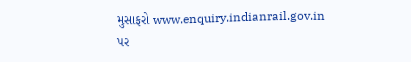મુસાફરો www.enquiry.indianrail.gov.in પર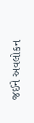જઈને અવલોકન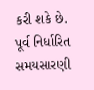કરી શકે છે.
પૂર્વ નિર્ધારિત સમયસારણી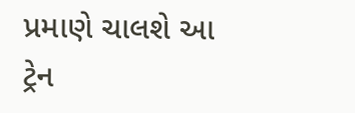પ્રમાણે ચાલશે આ ટ્રેન